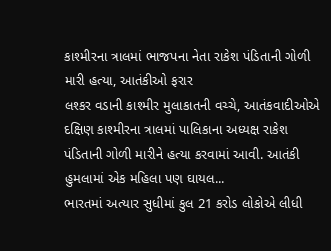કાશ્મીરના ત્રાલમાં ભાજપના નેતા રાકેશ પંડિતાની ગોળી મારી હત્યા, આતંકીઓ ફરાર
લશ્કર વડાની કાશ્મીર મુલાકાતની વચ્ચે, આતંકવાદીઓએ દક્ષિણ કાશ્મીરના ત્રાલમાં પાલિકાના અધ્યક્ષ રાકેશ પંડિતાની ગોળી મારીને હત્યા કરવામાં આવી. આતંકી હુમલામાં એક મહિલા પણ ઘાયલ...
ભારતમાં અત્યાર સુધીમાં કુલ 21 કરોડ લોકોએ લીધી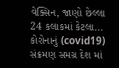વેક્સિન, જાણો છેલ્લા 24 કલાકમાં કેટલા...
કોરોનાનું (covid19) સંક્રમણ સમગ્ર દેશ માં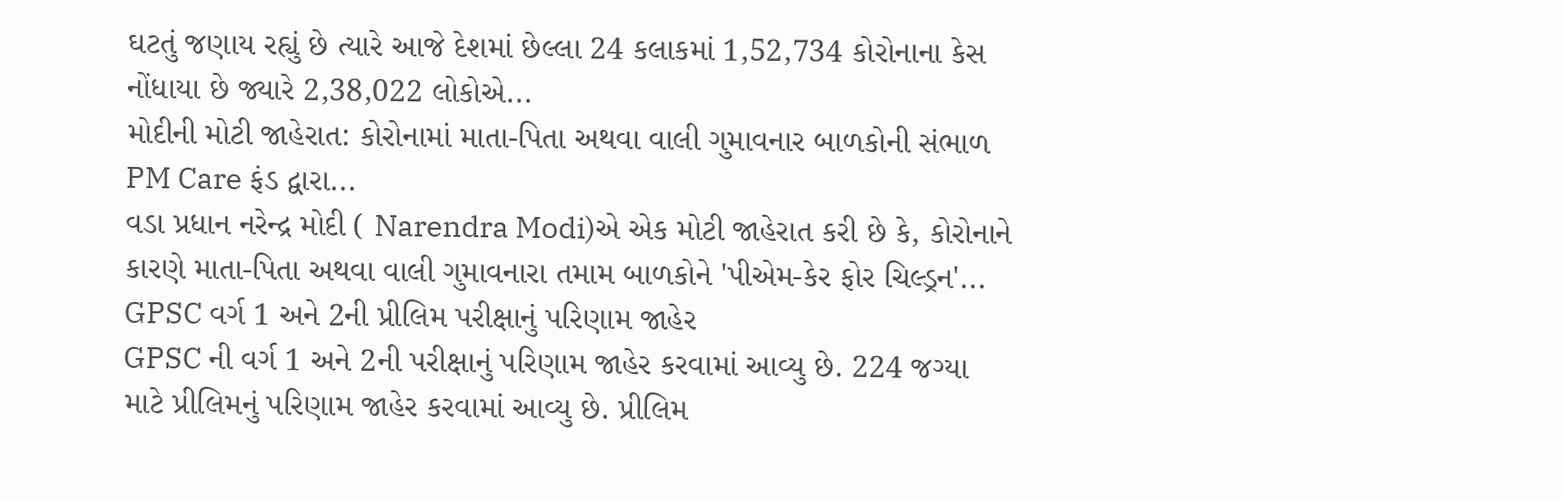ઘટતું જણાય રહ્યું છે ત્યારે આજે દેશમાં છેલ્લા 24 કલાકમાં 1,52,734 કોરોનાના કેસ નોંધાયા છે જ્યારે 2,38,022 લોકોએ...
મોદીની મોટી જાહેરાત: કોરોનામાં માતા-પિતા અથવા વાલી ગુમાવનાર બાળકોની સંભાળ PM Care ફંડ દ્વારા...
વડા પ્રધાન નરેન્દ્ર મોદી ( Narendra Modi)એ એક મોટી જાહેરાત કરી છે કે, કોરોનાને કારણે માતા-પિતા અથવા વાલી ગુમાવનારા તમામ બાળકોને 'પીએમ-કેર ફોર ચિલ્ડ્રન'...
GPSC વર્ગ 1 અને 2ની પ્રીલિમ પરીક્ષાનું પરિણામ જાહેર
GPSC ની વર્ગ 1 અને 2ની પરીક્ષાનું પરિણામ જાહેર કરવામાં આવ્યુ છે. 224 જગ્યા માટે પ્રીલિમનું પરિણામ જાહેર કરવામાં આવ્યુ છે. પ્રીલિમ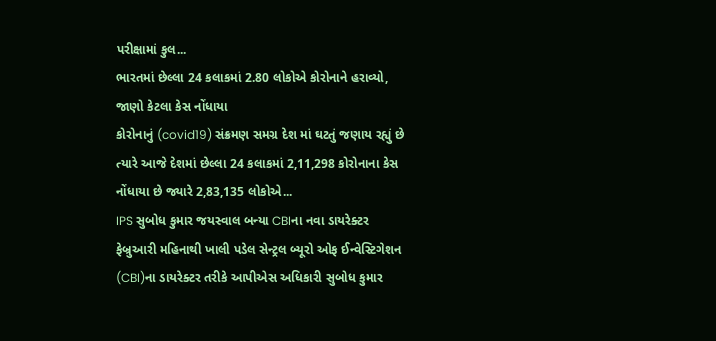પરીક્ષામાં કુલ...
ભારતમાં છેલ્લા 24 કલાકમાં 2.80 લોકોએ કોરોનાને હરાવ્યો, જાણો કેટલા કેસ નોંધાયા
કોરોનાનું (covid19) સંક્રમણ સમગ્ર દેશ માં ઘટતું જણાય રહ્યું છે ત્યારે આજે દેશમાં છેલ્લા 24 કલાકમાં 2,11,298 કોરોનાના કેસ નોંધાયા છે જ્યારે 2,83,135 લોકોએ...
IPS સુબોધ કુમાર જયસ્વાલ બન્યા CBIના નવા ડાયરેક્ટર
ફેબ્રુઆરી મહિનાથી ખાલી પડેલ સેન્ટ્રલ બ્યૂરો ઓફ ઈન્વેસ્ટિગેશન (CBI)ના ડાયરેક્ટર તરીકે આપીએસ અધિકારી સુબોધ કુમાર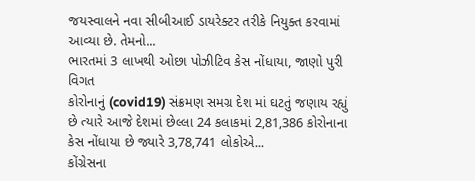જયસ્વાલને નવા સીબીઆઈ ડાયરેક્ટર તરીકે નિયુક્ત કરવામાં આવ્યા છે. તેમનો...
ભારતમાં 3 લાખથી ઓછા પોઝીટિવ કેસ નોંધાયા, જાણો પુરી વિગત
કોરોનાનું (covid19) સંક્રમણ સમગ્ર દેશ માં ઘટતું જણાય રહ્યું છે ત્યારે આજે દેશમાં છેલ્લા 24 કલાકમાં 2,81,386 કોરોનાના કેસ નોંધાયા છે જ્યારે 3,78,741 લોકોએ...
કોંગ્રેસના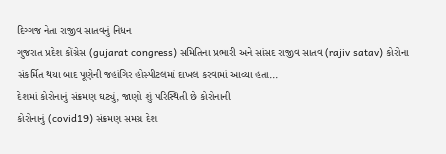દિગ્ગજ નેતા રાજીવ સાતવનું નિધન
ગુજરાત પ્રદેશ કોંગ્રેસ (gujarat congress) સમિતિના પ્રભારી અને સાંસદ રાજીવ સાતવ (rajiv satav) કોરોના સંકર્મિત થયા બાદ પૂણેની જહાંગિર હોસ્પીટલમાં દાખલ કરવામાં આવ્યા હતા...
દેશમાં કોરોનાનું સંક્રમણ ઘટ્યું, જાણો શું પરિસ્થિતી છે કોરોનાની
કોરોનાનું (covid19) સંક્રમણ સમગ્ર દેશ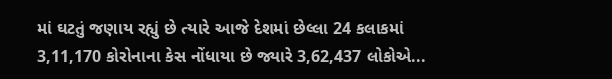માં ઘટતું જણાય રહ્યું છે ત્યારે આજે દેશમાં છેલ્લા 24 કલાકમાં 3,11,170 કોરોનાના કેસ નોંધાયા છે જ્યારે 3,62,437 લોકોએ...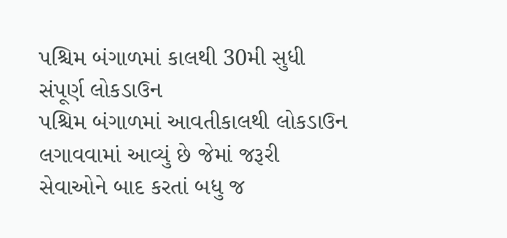પશ્ચિમ બંગાળમાં કાલથી 30મી સુધી સંપૂર્ણ લોકડાઉન
પશ્ચિમ બંગાળમાં આવતીકાલથી લોકડાઉન લગાવવામાં આવ્યું છે જેમાં જરૂરી સેવાઓને બાદ કરતાં બધુ જ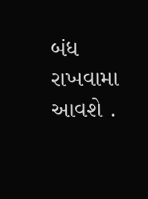બંધ રાખવામા આવશે .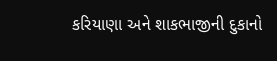કરિયાણા અને શાકભાજીની દુકાનો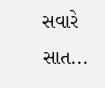સવારે સાત...